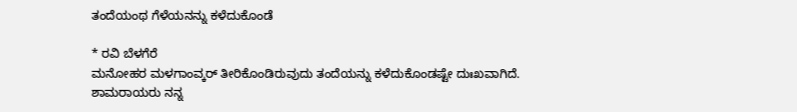ತಂದೆಯಂಥ ಗೆಳೆಯನನ್ನು ಕಳೆದುಕೊಂಡೆ

* ರವಿ ಬೆಳಗೆರೆ
ಮನೋಹರ ಮಳಗಾಂವ್ಕರ್ ತೀರಿಕೊಂಡಿರುವುದು ತಂದೆಯನ್ನು ಕಳೆದುಕೊಂಡಷ್ಟೇ ದುಃಖವಾಗಿದೆ. ಶಾಮರಾಯರು ನನ್ನ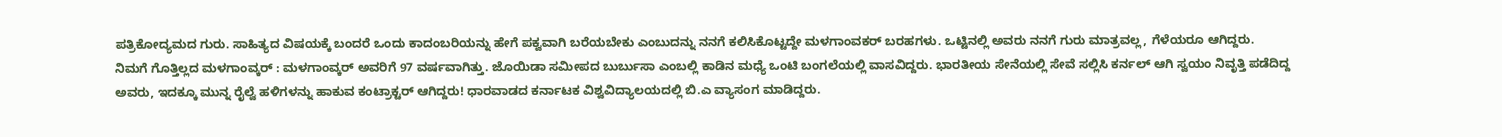ಪತ್ರಿಕೋದ್ಯಮದ ಗುರು. ಸಾಹಿತ್ಯದ ವಿಷಯಕ್ಕೆ ಬಂದರೆ ಒಂದು ಕಾದಂಬರಿಯನ್ನು ಹೇಗೆ ಪಕ್ವವಾಗಿ ಬರೆಯಬೇಕು ಎಂಬುದನ್ನು ನನಗೆ ಕಲಿಸಿಕೊಟ್ಟದ್ದೇ ಮಳಗಾಂವಕರ್ ಬರಹಗಳು. ಒಟ್ಟಿನಲ್ಲಿ ಅವರು ನನಗೆ ಗುರು ಮಾತ್ರವಲ್ಲ, ಗೆಳೆಯರೂ ಆಗಿದ್ದರು.
ನಿಮಗೆ ಗೊತ್ತಿಲ್ಲದ ಮಳಗಾಂವ್ಕರ್ : ಮಳಗಾಂವ್ಕರ್ ಅವರಿಗೆ 97 ವರ್ಷವಾಗಿತ್ತು. ಜೊಯಿಡಾ ಸಮೀಪದ ಬುರ್ಬುಸಾ ಎಂಬಲ್ಲಿ ಕಾಡಿನ ಮಧ್ಯೆ ಒಂಟಿ ಬಂಗಲೆಯಲ್ಲಿ ವಾಸವಿದ್ದರು. ಭಾರತೀಯ ಸೇನೆಯಲ್ಲಿ ಸೇವೆ ಸಲ್ಲಿಸಿ ಕರ್ನಲ್ ಆಗಿ ಸ್ವಯಂ ನಿವೃತ್ತಿ ಪಡೆದಿದ್ದ ಅವರು, ಇದಕ್ಕೂ ಮುನ್ನ ರೈಲ್ವೆ ಹಳಿಗಳನ್ನು ಹಾಕುವ ಕಂಟ್ರಾಕ್ಟರ್ ಆಗಿದ್ದರು! ಧಾರವಾಡದ ಕರ್ನಾಟಕ ವಿಶ್ವವಿದ್ಯಾಲಯದಲ್ಲಿ ಬಿ.ಎ ವ್ಯಾಸಂಗ ಮಾಡಿದ್ದರು.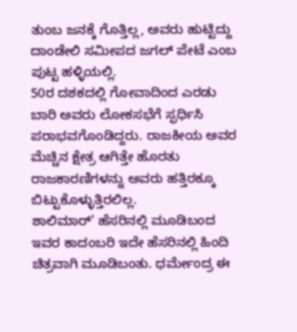ತುಂಬ ಜನಕ್ಕೆ ಗೊತ್ತಿಲ್ಲ, ಅವರು ಹುಟ್ಟಿದ್ದು ದಾಂಡೇಲಿ ಸಮೀಪದ ಜಗಲ್ ಪೇಟೆ ಎಂಬ ಪುಟ್ಟ ಹಳ್ಳಿಯಲ್ಲಿ.
50ರ ದಶಕದಲ್ಲಿ ಗೋವಾದಿಂದ ಎರಡು ಬಾರಿ ಅವರು ಲೋಕಸಭೆಗೆ ಸ್ಫರ್ಧಿಸಿ ಪರಾಭವಗೊಂಡಿದ್ದರು. ರಾಜಕೀಯ ಅವರ ಮೆಚ್ಚಿನ ಕ್ಷೇತ್ರ ಆಗಿತ್ತೇ ಹೊರತು ರಾಜಕಾರಣಿಗಳನ್ನು ಅವರು ಹತ್ತಿರಕ್ಕೂ ಬಿಟ್ಟುಕೊಳ್ಳುತ್ತಿರಲಿಲ್ಲ.
ಶಾಲಿಮಾರ್' ಹೆಸರಿನಲ್ಲಿ ಮೂಡಿಬಂದ ಇವರ ಕಾದಂಬರಿ ಇದೇ ಹೆಸರಿನಲ್ಲಿ ಹಿಂದಿ ಚಿತ್ರವಾಗಿ ಮೂಡಿಬಂತು. ಧರ್ಮೇಂದ್ರ ಈ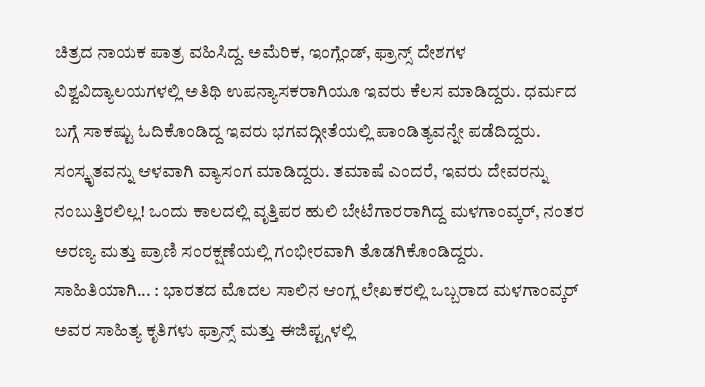ಚಿತ್ರದ ನಾಯಕ ಪಾತ್ರ ವಹಿಸಿದ್ದ. ಅಮೆರಿಕ, ಇಂಗ್ಲೆಂಡ್, ಫ್ರಾನ್ಸ್ ದೇಶಗಳ ವಿಶ್ವವಿದ್ಯಾಲಯಗಳಲ್ಲಿ ಅತಿಥಿ ಉಪನ್ಯಾಸಕರಾಗಿಯೂ ಇವರು ಕೆಲಸ ಮಾಡಿದ್ದರು. ಧರ್ಮದ ಬಗ್ಗೆ ಸಾಕಷ್ಟು ಓದಿಕೊಂಡಿದ್ದ ಇವರು ಭಗವದ್ಗೀತೆಯಲ್ಲಿ ಪಾಂಡಿತ್ಯವನ್ನೇ ಪಡೆದಿದ್ದರು. ಸಂಸ್ಕೃತವನ್ನು ಆಳವಾಗಿ ವ್ಯಾಸಂಗ ಮಾಡಿದ್ದರು. ತಮಾಷೆ ಎಂದರೆ, ಇವರು ದೇವರನ್ನು ನಂಬುತ್ತಿರಲಿಲ್ಲ! ಒಂದು ಕಾಲದಲ್ಲಿ ವೃತ್ತಿಪರ ಹುಲಿ ಬೇಟೆಗಾರರಾಗಿದ್ದ ಮಳಗಾಂವ್ಕರ್, ನಂತರ ಅರಣ್ಯ ಮತ್ತು ಪ್ರಾಣಿ ಸಂರಕ್ಷಣೆಯಲ್ಲಿ ಗಂಭೀರವಾಗಿ ತೊಡಗಿಕೊಂಡಿದ್ದರು.
ಸಾಹಿತಿಯಾಗಿ... : ಭಾರತದ ಮೊದಲ ಸಾಲಿನ ಆಂಗ್ಲ ಲೇಖಕರಲ್ಲಿ ಒಬ್ಬರಾದ ಮಳಗಾಂವ್ಕರ್ ಅವರ ಸಾಹಿತ್ಯ ಕೃತಿಗಳು ಫ್ರಾನ್ಸ್ ಮತ್ತು ಈಜಿಪ್ಟ್ಗಳಲ್ಲಿ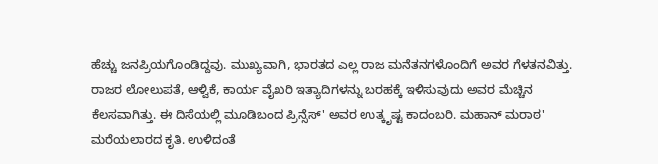ಹೆಚ್ಚು ಜನಪ್ರಿಯಗೊಂಡಿದ್ದವು. ಮುಖ್ಯವಾಗಿ, ಭಾರತದ ಎಲ್ಲ ರಾಜ ಮನೆತನಗಳೊಂದಿಗೆ ಅವರ ಗೆಳತನವಿತ್ತು. ರಾಜರ ಲೋಲುಪತೆ, ಆಳ್ವಿಕೆ, ಕಾರ್ಯ ವೈಖರಿ ಇತ್ಯಾದಿಗಳನ್ನು ಬರಹಕ್ಕೆ ಇಳಿಸುವುದು ಅವರ ಮೆಚ್ಚಿನ ಕೆಲಸವಾಗಿತ್ತು. ಈ ದಿಸೆಯಲ್ಲಿ ಮೂಡಿಬಂದ ಪ್ರಿನ್ಸೆಸ್' ಅವರ ಉತ್ಕೃಷ್ಟ ಕಾದಂಬರಿ. ಮಹಾನ್ ಮರಾಠ' ಮರೆಯಲಾರದ ಕೃತಿ. ಉಳಿದಂತೆ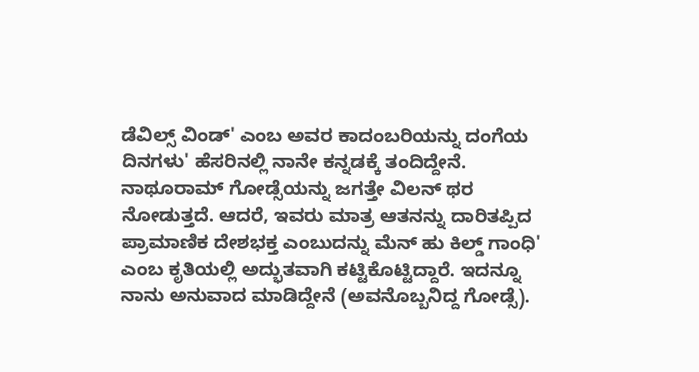ಡೆವಿಲ್ಸ್ ವಿಂಡ್' ಎಂಬ ಅವರ ಕಾದಂಬರಿಯನ್ನು ದಂಗೆಯ ದಿನಗಳು' ಹೆಸರಿನಲ್ಲಿ ನಾನೇ ಕನ್ನಡಕ್ಕೆ ತಂದಿದ್ದೇನೆ. ನಾಥೂರಾಮ್ ಗೋಡ್ಸೆಯನ್ನು ಜಗತ್ತೇ ವಿಲನ್ ಥರ ನೋಡುತ್ತದೆ. ಆದರೆ, ಇವರು ಮಾತ್ರ ಆತನನ್ನು ದಾರಿತಪ್ಪಿದ ಪ್ರಾಮಾಣಿಕ ದೇಶಭಕ್ತ ಎಂಬುದನ್ನು ಮೆನ್ ಹು ಕಿಲ್ಡ್ ಗಾಂಧಿ' ಎಂಬ ಕೃತಿಯಲ್ಲಿ ಅದ್ಭುತವಾಗಿ ಕಟ್ಟಿಕೊಟ್ಟಿದ್ದಾರೆ. ಇದನ್ನೂ ನಾನು ಅನುವಾದ ಮಾಡಿದ್ದೇನೆ (ಅವನೊಬ್ಬನಿದ್ದ ಗೋಡ್ಸೆ).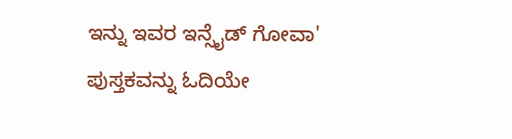ಇನ್ನು ಇವರ ಇನ್ಸೈಡ್ ಗೋವಾ' ಪುಸ್ತಕವನ್ನು ಓದಿಯೇ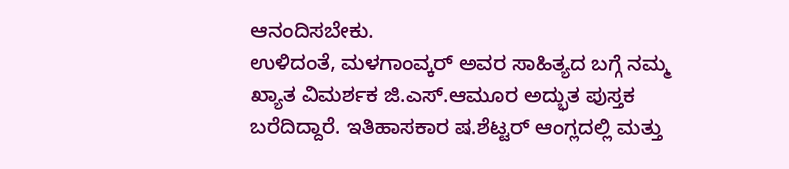ಆನಂದಿಸಬೇಕು.
ಉಳಿದಂತೆ, ಮಳಗಾಂವ್ಕರ್ ಅವರ ಸಾಹಿತ್ಯದ ಬಗ್ಗೆ ನಮ್ಮ ಖ್ಯಾತ ವಿಮರ್ಶಕ ಜಿ.ಎಸ್.ಆಮೂರ ಅದ್ಭುತ ಪುಸ್ತಕ ಬರೆದಿದ್ದಾರೆ. ಇತಿಹಾಸಕಾರ ಷ.ಶೆಟ್ಟರ್ ಆಂಗ್ಲದಲ್ಲಿ ಮತ್ತು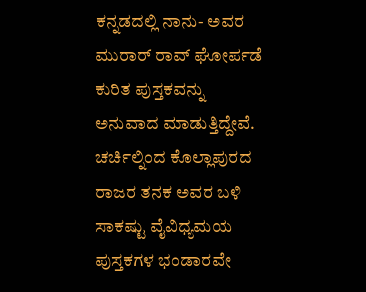ಕನ್ನಡದಲ್ಲಿ ನಾನು- ಅವರ ಮುರಾರ್ ರಾವ್ ಘೋರ್ಪಡೆ ಕುರಿತ ಪುಸ್ತಕವನ್ನು ಅನುವಾದ ಮಾಡುತ್ತಿದ್ದೇವೆ. ಚರ್ಚಿಲ್ನಿಂದ ಕೊಲ್ಲಾಪುರದ ರಾಜರ ತನಕ ಅವರ ಬಳಿ ಸಾಕಷ್ಟು ವೈವಿಧ್ಯಮಯ ಪುಸ್ತಕಗಳ ಭಂಡಾರವೇ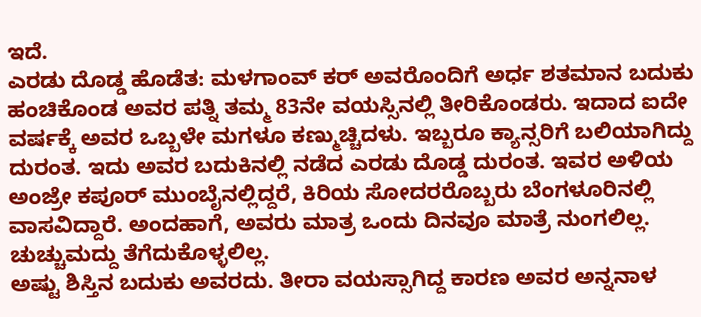ಇದೆ.
ಎರಡು ದೊಡ್ಡ ಹೊಡೆತ: ಮಳಗಾಂವ್ ಕರ್ ಅವರೊಂದಿಗೆ ಅರ್ಧ ಶತಮಾನ ಬದುಕು ಹಂಚಿಕೊಂಡ ಅವರ ಪತ್ನಿ ತಮ್ಮ 83ನೇ ವಯಸ್ಸಿನಲ್ಲಿ ತೀರಿಕೊಂಡರು. ಇದಾದ ಐದೇ ವರ್ಷಕ್ಕೆ ಅವರ ಒಬ್ಬಳೇ ಮಗಳೂ ಕಣ್ಮುಚ್ಚಿದಳು. ಇಬ್ಬರೂ ಕ್ಯಾನ್ಸರಿಗೆ ಬಲಿಯಾಗಿದ್ದು ದುರಂತ. ಇದು ಅವರ ಬದುಕಿನಲ್ಲಿ ನಡೆದ ಎರಡು ದೊಡ್ಡ ದುರಂತ. ಇವರ ಅಳಿಯ ಅಂಜ್ರೇ ಕಪೂರ್ ಮುಂಬೈನಲ್ಲಿದ್ದರೆ, ಕಿರಿಯ ಸೋದರರೊಬ್ಬರು ಬೆಂಗಳೂರಿನಲ್ಲಿ ವಾಸವಿದ್ದಾರೆ. ಅಂದಹಾಗೆ, ಅವರು ಮಾತ್ರ ಒಂದು ದಿನವೂ ಮಾತ್ರೆ ನುಂಗಲಿಲ್ಲ. ಚುಚ್ಚುಮದ್ದು ತೆಗೆದುಕೊಳ್ಳಲಿಲ್ಲ.
ಅಷ್ಟು ಶಿಸ್ತಿನ ಬದುಕು ಅವರದು. ತೀರಾ ವಯಸ್ಸಾಗಿದ್ದ ಕಾರಣ ಅವರ ಅನ್ನನಾಳ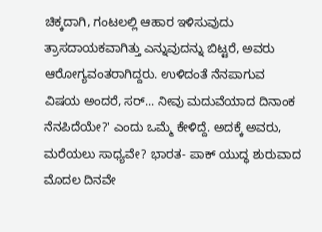ಚಿಕ್ಕದಾಗಿ, ಗಂಟಲಲ್ಲಿ ಆಹಾರ ಇಳಿಸುವುದು ತ್ರಾಸದಾಯಕವಾಗಿತ್ತು ಎನ್ನುವುದನ್ನು ಬಿಟ್ಟರೆ, ಅವರು ಆರೋಗ್ಯವಂತರಾಗಿದ್ದರು. ಉಳಿದಂತೆ ನೆನಪಾಗುವ ವಿಷಯ ಅಂದರೆ, ಸರ್... ನೀವು ಮದುವೆಯಾದ ದಿನಾಂಕ ನೆನಪಿದೆಯೇ?' ಎಂದು ಒಮ್ಮೆ ಕೇಳಿದ್ದೆ. ಅದಕ್ಕೆ ಅವರು, ಮರೆಯಲು ಸಾಧ್ಯವೇ? ಭಾರತ- ಪಾಕ್ ಯುದ್ಧ ಶುರುವಾದ ಮೊದಲ ದಿನವೇ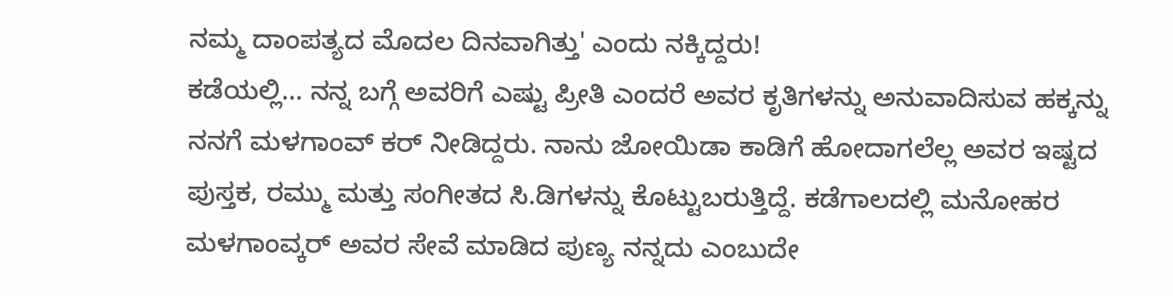ನಮ್ಮ ದಾಂಪತ್ಯದ ಮೊದಲ ದಿನವಾಗಿತ್ತು' ಎಂದು ನಕ್ಕಿದ್ದರು!
ಕಡೆಯಲ್ಲಿ... ನನ್ನ ಬಗ್ಗೆ ಅವರಿಗೆ ಎಷ್ಟು ಪ್ರೀತಿ ಎಂದರೆ ಅವರ ಕೃತಿಗಳನ್ನು ಅನುವಾದಿಸುವ ಹಕ್ಕನ್ನು ನನಗೆ ಮಳಗಾಂವ್ ಕರ್ ನೀಡಿದ್ದರು. ನಾನು ಜೋಯಿಡಾ ಕಾಡಿಗೆ ಹೋದಾಗಲೆಲ್ಲ ಅವರ ಇಷ್ಟದ ಪುಸ್ತಕ, ರಮ್ಮು ಮತ್ತು ಸಂಗೀತದ ಸಿ.ಡಿಗಳನ್ನು ಕೊಟ್ಟುಬರುತ್ತಿದ್ದೆ. ಕಡೆಗಾಲದಲ್ಲಿ ಮನೋಹರ ಮಳಗಾಂವ್ಕರ್ ಅವರ ಸೇವೆ ಮಾಡಿದ ಪುಣ್ಯ ನನ್ನದು ಎಂಬುದೇ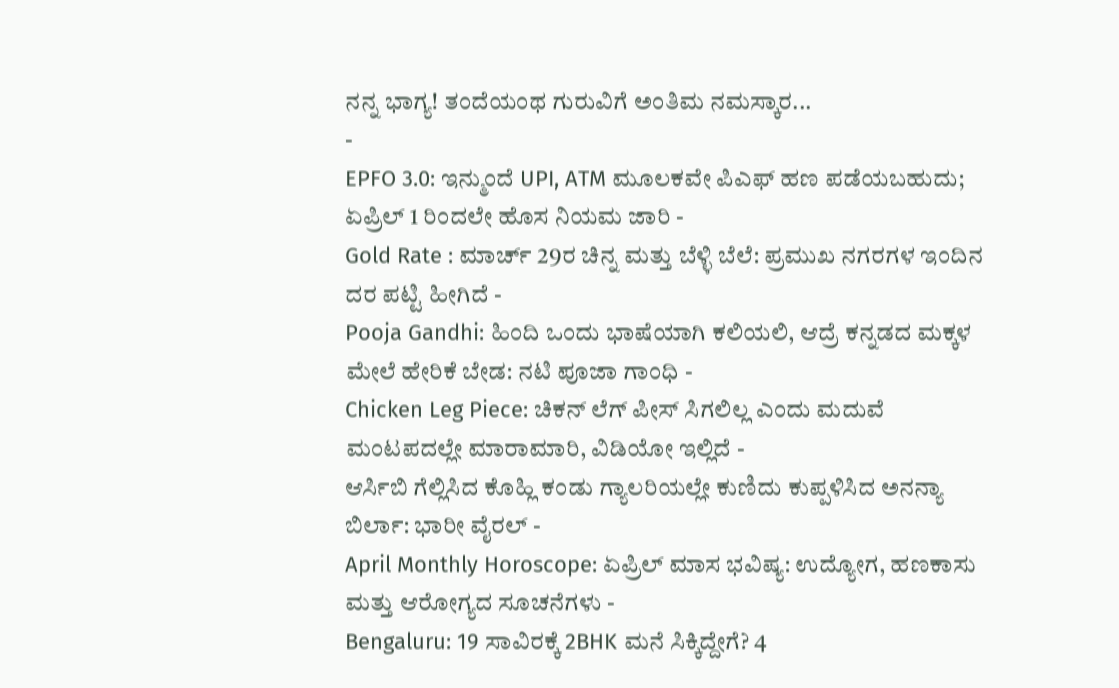ನನ್ನ ಭಾಗ್ಯ! ತಂದೆಯಂಥ ಗುರುವಿಗೆ ಅಂತಿಮ ನಮಸ್ಕಾರ...
-
EPFO 3.0: ಇನ್ಮುಂದೆ UPI, ATM ಮೂಲಕವೇ ಪಿಎಫ್ ಹಣ ಪಡೆಯಬಹುದು; ಏಪ್ರಿಲ್ 1 ರಿಂದಲೇ ಹೊಸ ನಿಯಮ ಜಾರಿ -
Gold Rate : ಮಾರ್ಚ್ 29ರ ಚಿನ್ನ ಮತ್ತು ಬೆಳ್ಳಿ ಬೆಲೆ: ಪ್ರಮುಖ ನಗರಗಳ ಇಂದಿನ ದರ ಪಟ್ಟಿ ಹೀಗಿದೆ -
Pooja Gandhi: ಹಿಂದಿ ಒಂದು ಭಾಷೆಯಾಗಿ ಕಲಿಯಲಿ, ಆದ್ರೆ ಕನ್ನಡದ ಮಕ್ಕಳ ಮೇಲೆ ಹೇರಿಕೆ ಬೇಡ: ನಟಿ ಪೂಜಾ ಗಾಂಧಿ -
Chicken Leg Piece: ಚಿಕನ್ ಲೆಗ್ ಪೀಸ್ ಸಿಗಲಿಲ್ಲ ಎಂದು ಮದುವೆ ಮಂಟಪದಲ್ಲೇ ಮಾರಾಮಾರಿ, ವಿಡಿಯೋ ಇಲ್ಲಿದೆ -
ಆರ್ಸಿಬಿ ಗೆಲ್ಲಿಸಿದ ಕೊಹ್ಲಿ ಕಂಡು ಗ್ಯಾಲರಿಯಲ್ಲೇ ಕುಣಿದು ಕುಪ್ಪಳಿಸಿದ ಅನನ್ಯಾ ಬಿರ್ಲಾ: ಭಾರೀ ವೈರಲ್ -
April Monthly Horoscope: ಏಪ್ರಿಲ್ ಮಾಸ ಭವಿಷ್ಯ: ಉದ್ಯೋಗ, ಹಣಕಾಸು ಮತ್ತು ಆರೋಗ್ಯದ ಸೂಚನೆಗಳು -
Bengaluru: 19 ಸಾವಿರಕ್ಕೆ 2BHK ಮನೆ ಸಿಕ್ಕಿದ್ದೇಗೆ? 4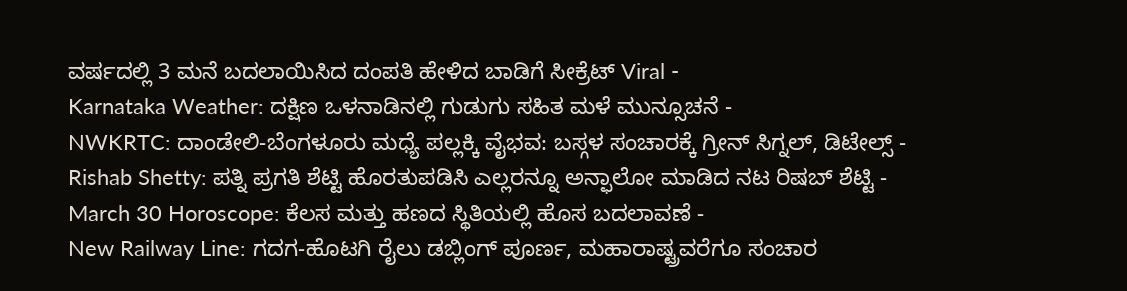ವರ್ಷದಲ್ಲಿ 3 ಮನೆ ಬದಲಾಯಿಸಿದ ದಂಪತಿ ಹೇಳಿದ ಬಾಡಿಗೆ ಸೀಕ್ರೆಟ್ Viral -
Karnataka Weather: ದಕ್ಷಿಣ ಒಳನಾಡಿನಲ್ಲಿ ಗುಡುಗು ಸಹಿತ ಮಳೆ ಮುನ್ಸೂಚನೆ -
NWKRTC: ದಾಂಡೇಲಿ-ಬೆಂಗಳೂರು ಮಧ್ಯೆ ಪಲ್ಲಕ್ಕಿ ವೈಭವ: ಬಸ್ಗಳ ಸಂಚಾರಕ್ಕೆ ಗ್ರೀನ್ ಸಿಗ್ನಲ್, ಡಿಟೇಲ್ಸ್ -
Rishab Shetty: ಪತ್ನಿ ಪ್ರಗತಿ ಶೆಟ್ಟಿ ಹೊರತುಪಡಿಸಿ ಎಲ್ಲರನ್ನೂ ಅನ್ಫಾಲೋ ಮಾಡಿದ ನಟ ರಿಷಬ್ ಶೆಟ್ಟಿ -
March 30 Horoscope: ಕೆಲಸ ಮತ್ತು ಹಣದ ಸ್ಥಿತಿಯಲ್ಲಿ ಹೊಸ ಬದಲಾವಣೆ -
New Railway Line: ಗದಗ-ಹೊಟಗಿ ರೈಲು ಡಬ್ಲಿಂಗ್ ಪೂರ್ಣ, ಮಹಾರಾಷ್ಟ್ರವರೆಗೂ ಸಂಚಾರ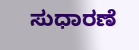ಸುಧಾರಣೆ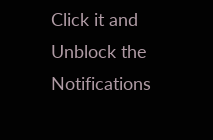Click it and Unblock the Notifications